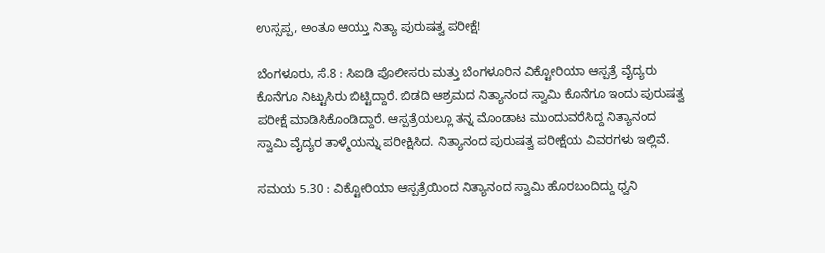ಉಸ್ಸಪ್ಪ, ಅಂತೂ ಆಯ್ತು ನಿತ್ಯಾ ಪುರುಷತ್ವ ಪರೀಕ್ಷೆ!

ಬೆಂಗಳೂರು, ಸೆ.8 : ಸಿಐಡಿ ಪೊಲೀಸರು ಮತ್ತು ಬೆಂಗಳೂರಿನ ವಿಕ್ಟೋರಿಯಾ ಆಸ್ಪತ್ರೆ ವೈದ್ಯರು ಕೊನೆಗೂ ನಿಟ್ಟುಸಿರು ಬಿಟ್ಟಿದ್ದಾರೆ. ಬಿಡದಿ ಆಶ್ರಮದ ನಿತ್ಯಾನಂದ ಸ್ವಾಮಿ ಕೊನೆಗೂ ಇಂದು ಪುರುಷತ್ವ ಪರೀಕ್ಷೆ ಮಾಡಿಸಿಕೊಂಡಿದ್ದಾರೆ. ಆಸ್ಪತ್ರೆಯಲ್ಲೂ ತನ್ನ ಮೊಂಡಾಟ ಮುಂದುವರೆಸಿದ್ದ ನಿತ್ಯಾನಂದ ಸ್ವಾಮಿ ವೈದ್ಯರ ತಾಳ್ಮೆಯನ್ನು ಪರೀಕ್ಷಿಸಿದ. ನಿತ್ಯಾನಂದ ಪುರುಷತ್ವ ಪರೀಕ್ಷೆಯ ವಿವರಗಳು ಇಲ್ಲಿವೆ.

ಸಮಯ 5.30 : ವಿಕ್ಟೋರಿಯಾ ಆಸ್ಪತ್ರೆಯಿಂದ ನಿತ್ಯಾನಂದ ಸ್ವಾಮಿ ಹೊರಬಂದಿದ್ದು ಧ್ವನಿ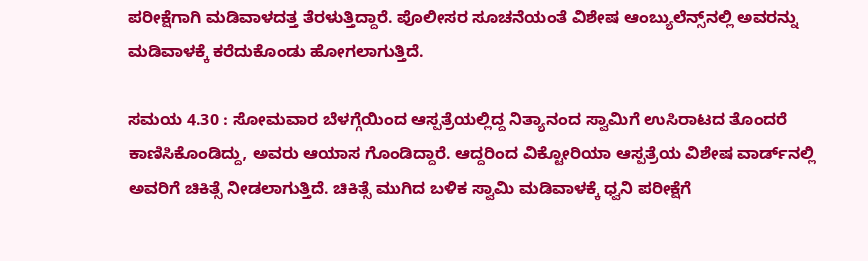ಪರೀಕ್ಷೆಗಾಗಿ ಮಡಿವಾಳದತ್ತ ತೆರಳುತ್ತಿದ್ದಾರೆ. ಪೊಲೀಸರ ಸೂಚನೆಯಂತೆ ವಿಶೇಷ ಆಂಬ್ಯುಲೆನ್ಸ್‌ನಲ್ಲಿ ಅವರನ್ನು ಮಡಿವಾಳಕ್ಕೆ ಕರೆದುಕೊಂಡು ಹೋಗಲಾಗುತ್ತಿದೆ.

ಸಮಯ 4.30 : ಸೋಮವಾರ ಬೆಳಗ್ಗೆಯಿಂದ ಆಸ್ಪತ್ರೆಯಲ್ಲಿದ್ದ ನಿತ್ಯಾನಂದ ಸ್ವಾಮಿಗೆ ಉಸಿರಾಟದ ತೊಂದರೆ ಕಾಣಿಸಿಕೊಂಡಿದ್ದು, ಅವರು ಆಯಾಸ ಗೊಂಡಿದ್ದಾರೆ. ಆದ್ದರಿಂದ ವಿಕ್ಟೋರಿಯಾ ಆಸ್ಪತ್ರೆಯ ವಿಶೇಷ ವಾರ್ಡ್‌ನಲ್ಲಿ ಅವರಿಗೆ ಚಿಕಿತ್ಸೆ ನೀಡಲಾಗುತ್ತಿದೆ. ಚಿಕಿತ್ಸೆ ಮುಗಿದ ಬಳಿಕ ಸ್ವಾಮಿ ಮಡಿವಾಳಕ್ಕೆ ಧ್ವನಿ ಪರೀಕ್ಷೆಗೆ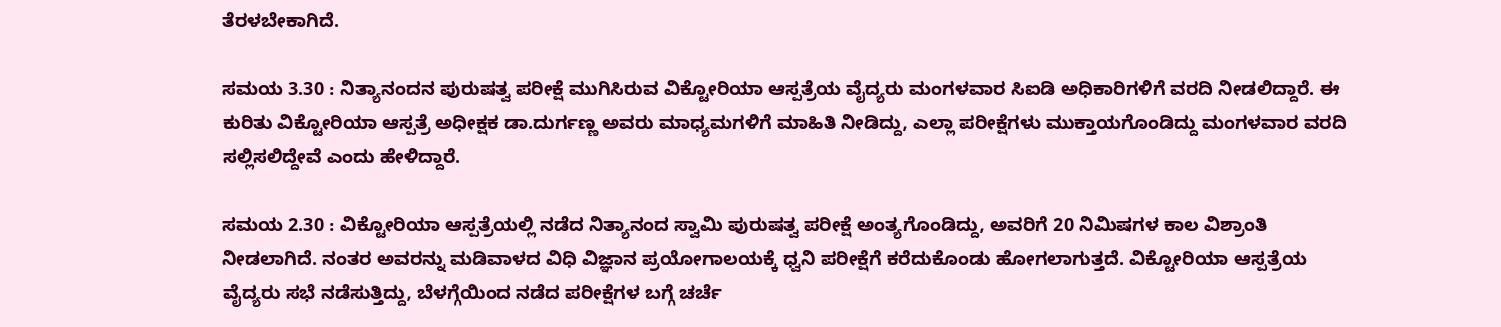ತೆರಳಬೇಕಾಗಿದೆ.

ಸಮಯ 3.30 : ನಿತ್ಯಾನಂದನ ಪುರುಷತ್ವ ಪರೀಕ್ಷೆ ಮುಗಿಸಿರುವ ವಿಕ್ಟೋರಿಯಾ ಆಸ್ಪತ್ರೆಯ ವೈದ್ಯರು ಮಂಗಳವಾರ ಸಿಐಡಿ ಅಧಿಕಾರಿಗಳಿಗೆ ವರದಿ ನೀಡಲಿದ್ದಾರೆ. ಈ ಕುರಿತು ವಿಕ್ಟೋರಿಯಾ ಆಸ್ಪತ್ರೆ ಅಧೀಕ್ಷಕ ಡಾ.ದುರ್ಗಣ್ಣ ಅವರು ಮಾಧ್ಯಮಗಳಿಗೆ ಮಾಹಿತಿ ನೀಡಿದ್ದು, ಎಲ್ಲಾ ಪರೀಕ್ಷೆಗಳು ಮುಕ್ತಾಯಗೊಂಡಿದ್ದು ಮಂಗಳವಾರ ವರದಿ ಸಲ್ಲಿಸಲಿದ್ದೇವೆ ಎಂದು ಹೇಳಿದ್ದಾರೆ.

ಸಮಯ 2.30 : ವಿಕ್ಟೋರಿಯಾ ಆಸ್ಪತ್ರೆಯಲ್ಲಿ ನಡೆದ ನಿತ್ಯಾನಂದ ಸ್ವಾಮಿ ಪುರುಷತ್ವ ಪರೀಕ್ಷೆ ಅಂತ್ಯಗೊಂಡಿದ್ದು, ಅವರಿಗೆ 20 ನಿಮಿಷಗಳ ಕಾಲ ವಿಶ್ರಾಂತಿ ನೀಡಲಾಗಿದೆ. ನಂತರ ಅವರನ್ನು ಮಡಿವಾಳದ ವಿಧಿ ವಿಜ್ಞಾನ ಪ್ರಯೋಗಾಲಯಕ್ಕೆ ಧ್ವನಿ ಪರೀಕ್ಷೆಗೆ ಕರೆದುಕೊಂಡು ಹೋಗಲಾಗುತ್ತದೆ. ವಿಕ್ಟೋರಿಯಾ ಆಸ್ಪತ್ರೆಯ ವೈದ್ಯರು ಸಭೆ ನಡೆಸುತ್ತಿದ್ದು, ಬೆಳಗ್ಗೆಯಿಂದ ನಡೆದ ಪರೀಕ್ಷೆಗಳ ಬಗ್ಗೆ ಚರ್ಚೆ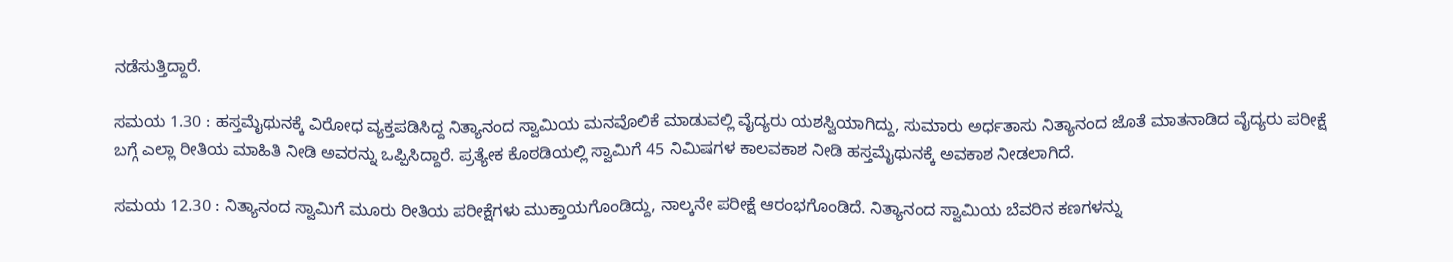ನಡೆಸುತ್ತಿದ್ದಾರೆ.

ಸಮಯ 1.30 : ಹಸ್ತಮೈಥುನಕ್ಕೆ ವಿರೋಧ ವ್ಯಕ್ತಪಡಿಸಿದ್ದ ನಿತ್ಯಾನಂದ ಸ್ವಾಮಿಯ ಮನವೊಲಿಕೆ ಮಾಡುವಲ್ಲಿ ವೈದ್ಯರು ಯಶಸ್ವಿಯಾಗಿದ್ದು, ಸುಮಾರು ಅರ್ಧತಾಸು ನಿತ್ಯಾನಂದ ಜೊತೆ ಮಾತನಾಡಿದ ವೈದ್ಯರು ಪರೀಕ್ಷೆ ಬಗ್ಗೆ ಎಲ್ಲಾ ರೀತಿಯ ಮಾಹಿತಿ ನೀಡಿ ಅವರನ್ನು ಒಪ್ಪಿಸಿದ್ದಾರೆ. ಪ್ರತ್ಯೇಕ ಕೊಠಡಿಯಲ್ಲಿ ಸ್ವಾಮಿಗೆ 45 ನಿಮಿಷಗಳ ಕಾಲವಕಾಶ ನೀಡಿ ಹಸ್ತಮೈಥುನಕ್ಕೆ ಅವಕಾಶ ನೀಡಲಾಗಿದೆ.

ಸಮಯ 12.30 : ನಿತ್ಯಾನಂದ ಸ್ವಾಮಿಗೆ ಮೂರು ರೀತಿಯ ಪರೀಕ್ಷೆಗಳು ಮುಕ್ತಾಯಗೊಂಡಿದ್ದು, ನಾಲ್ಕನೇ ಪರೀಕ್ಷೆ ಆರಂಭಗೊಂಡಿದೆ. ನಿತ್ಯಾನಂದ ಸ್ವಾಮಿಯ ಬೆವರಿನ ಕಣಗಳನ್ನು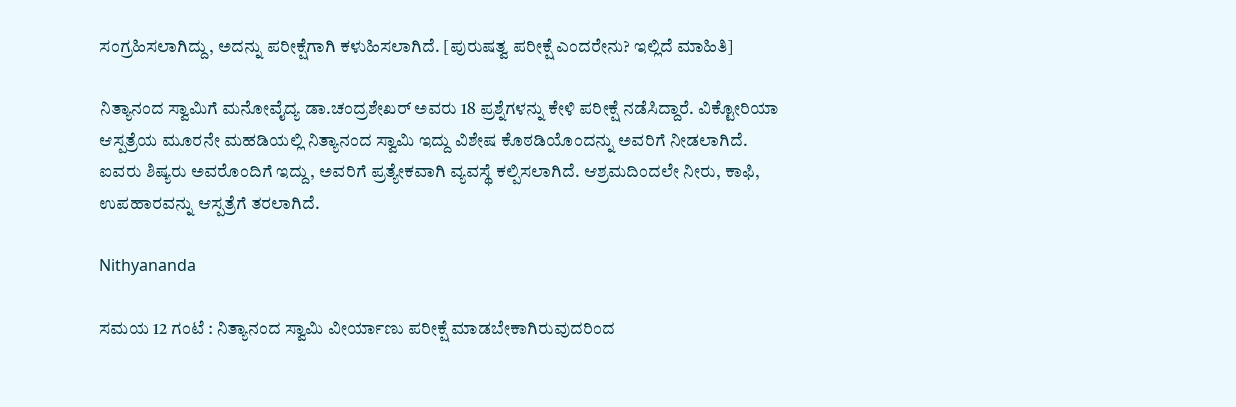ಸಂಗ್ರಹಿಸಲಾಗಿದ್ದು, ಅದನ್ನು ಪರೀಕ್ಷೆಗಾಗಿ ಕಳುಹಿಸಲಾಗಿದೆ. [ಪುರುಷತ್ವ ಪರೀಕ್ಷೆ ಎಂದರೇನು? ಇಲ್ಲಿದೆ ಮಾಹಿತಿ]

ನಿತ್ಯಾನಂದ ಸ್ವಾಮಿಗೆ ಮನೋವೈದ್ಯ ಡಾ.ಚಂದ್ರಶೇಖರ್‌ ಅವರು 18 ಪ್ರಶ್ನೆಗಳನ್ನು ಕೇಳಿ ಪರೀಕ್ಷೆ ನಡೆಸಿದ್ದಾರೆ. ವಿಕ್ಟೋರಿಯಾ ಆಸ್ಪತ್ರೆಯ ಮೂರನೇ ಮಹಡಿಯಲ್ಲಿ ನಿತ್ಯಾನಂದ ಸ್ವಾಮಿ ಇದ್ದು ವಿಶೇಷ ಕೊಠಡಿಯೊಂದನ್ನು ಅವರಿಗೆ ನೀಡಲಾಗಿದೆ. ಐವರು ಶಿಷ್ಯರು ಅವರೊಂದಿಗೆ ಇದ್ದು, ಅವರಿಗೆ ಪ್ರತ್ಯೇಕವಾಗಿ ವ್ಯವಸ್ಥೆ ಕಲ್ಪಿಸಲಾಗಿದೆ. ಆಶ್ರಮದಿಂದಲೇ ನೀರು, ಕಾಫಿ, ಉಪಹಾರವನ್ನು ಆಸ್ಪತ್ರೆಗೆ ತರಲಾಗಿದೆ.

Nithyananda

ಸಮಯ 12 ಗಂಟೆ : ನಿತ್ಯಾನಂದ ಸ್ವಾಮಿ ವೀರ್ಯಾಣು ಪರೀಕ್ಷೆ ಮಾಡಬೇಕಾಗಿರುವುದರಿಂದ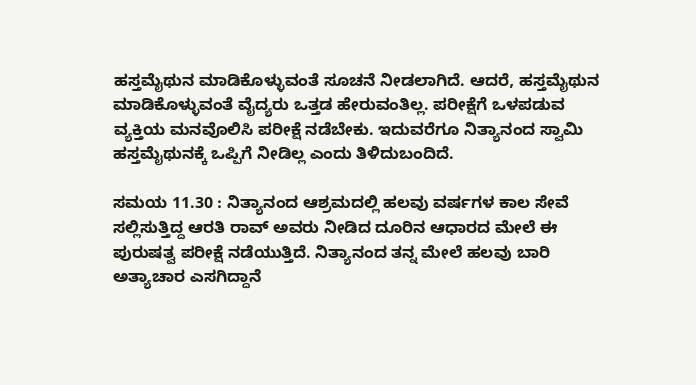ಹಸ್ತಮೈಥುನ ಮಾಡಿಕೊಳ್ಳುವಂತೆ ಸೂಚನೆ ನೀಡಲಾಗಿದೆ. ಆದರೆ, ಹಸ್ತಮೈಥುನ ಮಾಡಿಕೊಳ್ಳುವಂತೆ ವೈದ್ಯರು ಒತ್ತಡ ಹೇರುವಂತಿಲ್ಲ. ಪರೀಕ್ಷೆಗೆ ಒಳಪಡುವ ವ್ಯಕ್ತಿಯ ಮನವೊಲಿಸಿ ಪರೀಕ್ಷೆ ನಡೆಬೇಕು. ಇದುವರೆಗೂ ನಿತ್ಯಾನಂದ ಸ್ವಾಮಿ ಹಸ್ತಮೈಥುನಕ್ಕೆ ಒಪ್ಪಿಗೆ ನೀಡಿಲ್ಲ ಎಂದು ತಿಳಿದುಬಂದಿದೆ.

ಸಮಯ 11.30 : ನಿತ್ಯಾನಂದ ಆಶ್ರಮದಲ್ಲಿ ಹಲವು ವರ್ಷಗಳ ಕಾಲ ಸೇವೆ ಸಲ್ಲಿಸುತ್ತಿದ್ದ ಆರತಿ ರಾವ್ ಅವರು ನೀಡಿದ ದೂರಿನ ಆಧಾರದ ಮೇಲೆ ಈ ಪುರುಷತ್ವ ಪರೀಕ್ಷೆ ನಡೆಯುತ್ತಿದೆ. ನಿತ್ಯಾನಂದ ತನ್ನ ಮೇಲೆ ಹಲವು ಬಾರಿ ಅತ್ಯಾಚಾರ ಎಸಗಿದ್ದಾನೆ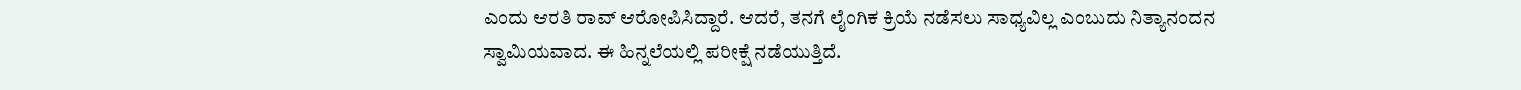ಎಂದು ಆರತಿ ರಾವ್ ಆರೋಪಿಸಿದ್ದಾರೆ. ಆದರೆ, ತನಗೆ ಲೈಂಗಿಕ ಕ್ರಿಯೆ ನಡೆಸಲು ಸಾಧ್ಯವಿಲ್ಲ ಎಂಬುದು ನಿತ್ಯಾನಂದನ ಸ್ವಾಮಿಯವಾದ. ಈ ಹಿನ್ನಲೆಯಲ್ಲಿ ಪರೀಕ್ಷೆ ನಡೆಯುತ್ತಿದೆ.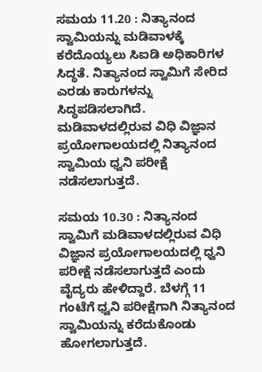ಸಮಯ 11.20 : ನಿತ್ಯಾನಂದ ಸ್ವಾಮಿಯನ್ನು ಮಡಿವಾಳಕ್ಕೆ ಕರೆದೊಯ್ಯಲು ಸಿಐಡಿ ಅಧಿಕಾರಿಗಳ ಸಿದ್ಧತೆ. ನಿತ್ಯಾನಂದ ಸ್ವಾಮಿಗೆ ಸೇರಿದ ಎರಡು ಕಾರುಗಳನ್ನು ಸಿದ್ಧಪಡಿಸಲಾಗಿದೆ. ಮಡಿವಾಳದಲ್ಲಿರುವ ವಿಧಿ ವಿಜ್ಞಾನ ಪ್ರಯೋಗಾಲಯದಲ್ಲಿ ನಿತ್ಯಾನಂದ ಸ್ವಾಮಿಯ ಧ್ವನಿ ಪರೀಕ್ಷೆ ನಡೆಸಲಾಗುತ್ತದೆ.

ಸಮಯ 10.30 : ನಿತ್ಯಾನಂದ ಸ್ವಾಮಿಗೆ ಮಡಿವಾಳದಲ್ಲಿರುವ ವಿಧಿ ವಿಜ್ಞಾನ ಪ್ರಯೋಗಾಲಯದಲ್ಲಿ ಧ್ವನಿ ಪರೀಕ್ಷೆ ನಡೆಸಲಾಗುತ್ತದೆ ಎಂದು ವೈದ್ಯರು ಹೇಳಿದ್ದಾರೆ. ಬೆಳಗ್ಗೆ 11 ಗಂಟೆಗೆ ಧ್ವನಿ ಪರೀಕ್ಷೆಗಾಗಿ ನಿತ್ಯಾನಂದ ಸ್ವಾಮಿಯನ್ನು ಕರೆದುಕೊಂಡು ಹೋಗಲಾಗುತ್ತದೆ.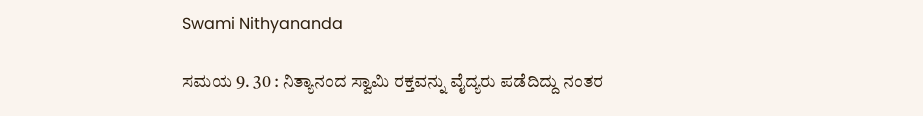Swami Nithyananda

ಸಮಯ 9. 30 : ನಿತ್ಯಾನಂದ ಸ್ವಾಮಿ ರಕ್ತವನ್ನು ವೈದ್ಯರು ಪಡೆದಿದ್ದು ನಂತರ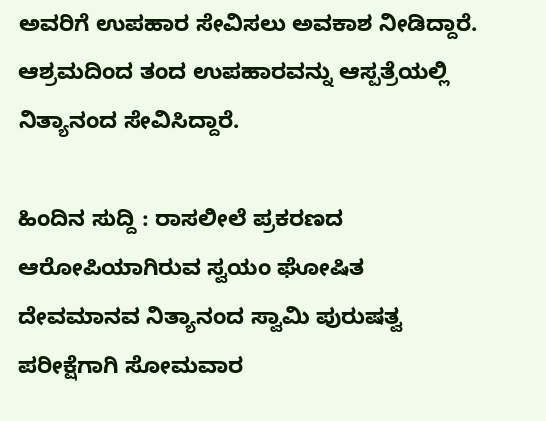ಅವರಿಗೆ ಉಪಹಾರ ಸೇವಿಸಲು ಅವಕಾಶ ನೀಡಿದ್ದಾರೆ. ಆಶ್ರಮದಿಂದ ತಂದ ಉಪಹಾರವನ್ನು ಆಸ್ಪತ್ರೆಯಲ್ಲಿ ನಿತ್ಯಾನಂದ ಸೇವಿಸಿದ್ದಾರೆ.

ಹಿಂದಿನ ಸುದ್ದಿ : ರಾಸಲೀಲೆ ಪ್ರಕರಣದ ಆರೋಪಿಯಾಗಿರುವ ಸ್ವಯಂ ಘೋಷಿತ ದೇವಮಾನವ ನಿತ್ಯಾನಂದ ಸ್ವಾಮಿ ಪುರುಷತ್ವ ಪರೀಕ್ಷೆಗಾಗಿ ಸೋಮವಾರ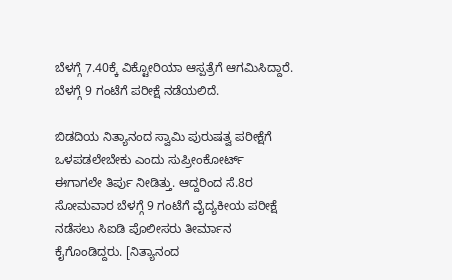ಬೆಳಗ್ಗೆ 7.40ಕ್ಕೆ ವಿಕ್ಟೋರಿಯಾ ಆಸ್ಪತ್ರೆಗೆ ಆಗಮಿಸಿದ್ದಾರೆ. ಬೆಳಗ್ಗೆ 9 ಗಂಟೆಗೆ ಪರೀಕ್ಷೆ ನಡೆಯಲಿದೆ.

ಬಿಡದಿಯ ನಿತ್ಯಾನಂದ ಸ್ವಾಮಿ ಪುರುಷತ್ವ ಪರೀಕ್ಷೆಗೆ ಒಳಪಡಲೇಬೇಕು ಎಂದು ಸುಪ್ರೀಂಕೋರ್ಟ್ ಈಗಾಗಲೇ ತಿರ್ಪು ನೀಡಿತ್ತು. ಆದ್ದರಿಂದ ಸೆ.8ರ ಸೋಮವಾರ ಬೆಳಗ್ಗೆ 9 ಗಂಟೆಗೆ ವೈದ್ಯಕೀಯ ಪರೀಕ್ಷೆ ನಡೆಸಲು ಸಿಐಡಿ ಪೊಲೀಸರು ತೀರ್ಮಾನ ಕೈಗೊಂಡಿದ್ದರು. [ನಿತ್ಯಾನಂದ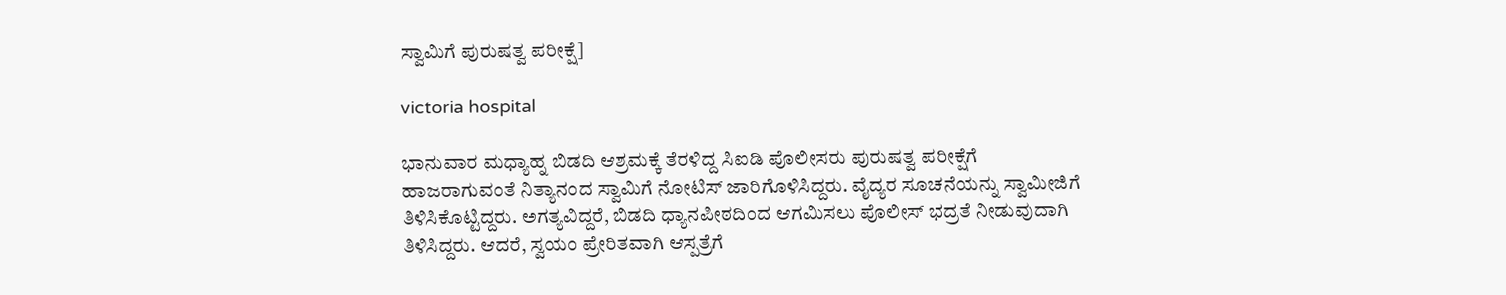ಸ್ವಾಮಿಗೆ ಪುರುಷತ್ವ ಪರೀಕ್ಷೆ]

victoria hospital

ಭಾನುವಾರ ಮಧ್ಯಾಹ್ನ ಬಿಡದಿ ಆಶ್ರಮಕ್ಕೆ ತೆರಳಿದ್ದ ಸಿಐಡಿ ಪೊಲೀಸರು ಪುರುಷತ್ವ ಪರೀಕ್ಷೆಗೆ ಹಾಜರಾಗುವಂತೆ ನಿತ್ಯಾನಂದ ಸ್ವಾಮಿಗೆ ನೋಟಿಸ್ ಜಾರಿಗೊಳಿಸಿದ್ದರು. ವೈದ್ಯರ ಸೂಚನೆಯನ್ನು ಸ್ವಾಮೀಜಿಗೆ ತಿಳಿಸಿಕೊಟ್ಟಿದ್ದರು. ಅಗತ್ಯವಿದ್ದರೆ, ಬಿಡದಿ ಧ್ಯಾನಪೀಠದಿಂದ ಆಗಮಿಸಲು ಪೊಲೀಸ್ ಭದ್ರತೆ ನೀಡುವುದಾಗಿ ತಿಳಿಸಿದ್ದರು. ಆದರೆ, ಸ್ವಯಂ ಪ್ರೇರಿತವಾಗಿ ಆಸ್ಪತ್ರೆಗೆ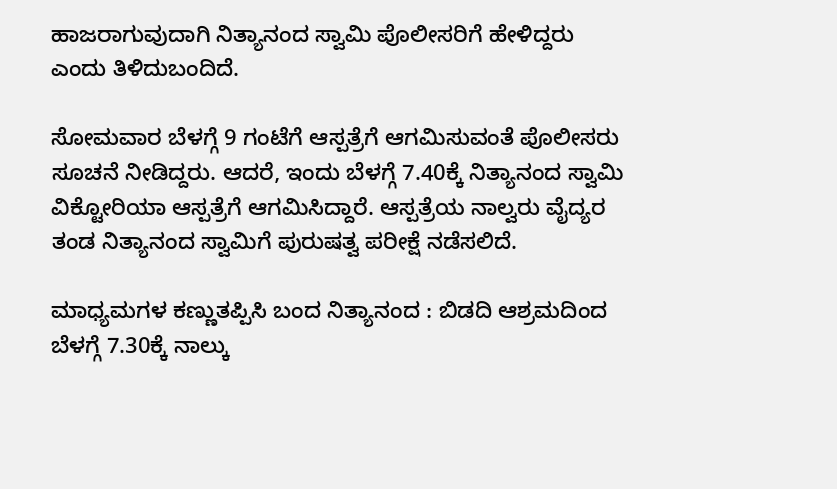ಹಾಜರಾಗುವುದಾಗಿ ನಿತ್ಯಾನಂದ ಸ್ವಾಮಿ ಪೊಲೀಸರಿಗೆ ಹೇಳಿದ್ದರು ಎಂದು ತಿಳಿದುಬಂದಿದೆ.

ಸೋಮವಾರ ಬೆಳಗ್ಗೆ 9 ಗಂಟೆಗೆ ಆಸ್ಪತ್ರೆಗೆ ಆಗಮಿಸುವಂತೆ ಪೊಲೀಸರು ಸೂಚನೆ ನೀಡಿದ್ದರು. ಆದರೆ, ಇಂದು ಬೆಳಗ್ಗೆ 7.40ಕ್ಕೆ ನಿತ್ಯಾನಂದ ಸ್ವಾಮಿ ವಿಕ್ಟೋರಿಯಾ ಆಸ್ಪತ್ರೆಗೆ ಆಗಮಿಸಿದ್ದಾರೆ. ಆಸ್ಪತ್ರೆಯ ನಾಲ್ವರು ವೈದ್ಯರ ತಂಡ ನಿತ್ಯಾನಂದ ಸ್ವಾಮಿಗೆ ಪುರುಷತ್ವ ಪರೀಕ್ಷೆ ನಡೆಸಲಿದೆ.

ಮಾಧ್ಯಮಗಳ ಕಣ್ಣುತಪ್ಪಿಸಿ ಬಂದ ನಿತ್ಯಾನಂದ : ಬಿಡದಿ ಆಶ್ರಮದಿಂದ ಬೆಳಗ್ಗೆ 7.30ಕ್ಕೆ ನಾಲ್ಕು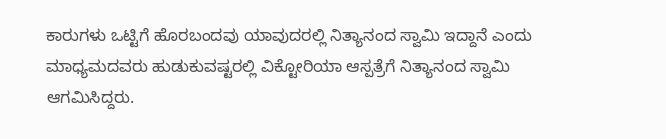ಕಾರುಗಳು ಒಟ್ಟಿಗೆ ಹೊರಬಂದವು ಯಾವುದರಲ್ಲಿ ನಿತ್ಯಾನಂದ ಸ್ವಾಮಿ ಇದ್ದಾನೆ ಎಂದು ಮಾಧ್ಯಮದವರು ಹುಡುಕುವಷ್ಟರಲ್ಲಿ ವಿಕ್ಟೋರಿಯಾ ಆಸ್ಪತ್ರೆಗೆ ನಿತ್ಯಾನಂದ ಸ್ವಾಮಿ ಆಗಮಿಸಿದ್ದರು.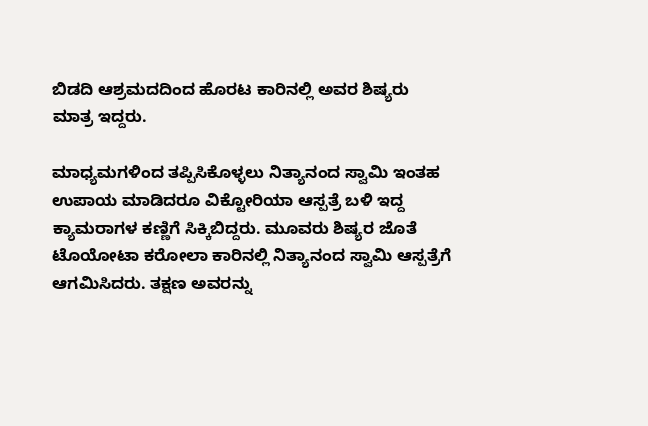ಬಿಡದಿ ಆಶ್ರಮದದಿಂದ ಹೊರಟ ಕಾರಿನಲ್ಲಿ ಅವರ ಶಿಷ್ಯರು ಮಾತ್ರ ಇದ್ದರು.

ಮಾಧ್ಯಮಗಳಿಂದ ತಪ್ಪಿಸಿಕೊಳ್ಳಲು ನಿತ್ಯಾನಂದ ಸ್ವಾಮಿ ಇಂತಹ ಉಪಾಯ ಮಾಡಿದರೂ ವಿಕ್ಟೋರಿಯಾ ಆಸ್ಪತ್ರೆ ಬಳಿ ಇದ್ದ ಕ್ಯಾಮರಾಗಳ ಕಣ್ಣಿಗೆ ಸಿಕ್ಕಿಬಿದ್ದರು. ಮೂವರು ಶಿಷ್ಯರ ಜೊತೆ ಟೊಯೋಟಾ ಕರೋಲಾ ಕಾರಿನಲ್ಲಿ ನಿತ್ಯಾನಂದ ಸ್ವಾಮಿ ಆಸ್ಪತ್ರೆಗೆ ಆಗಮಿಸಿದರು. ತಕ್ಷಣ ಅವರನ್ನು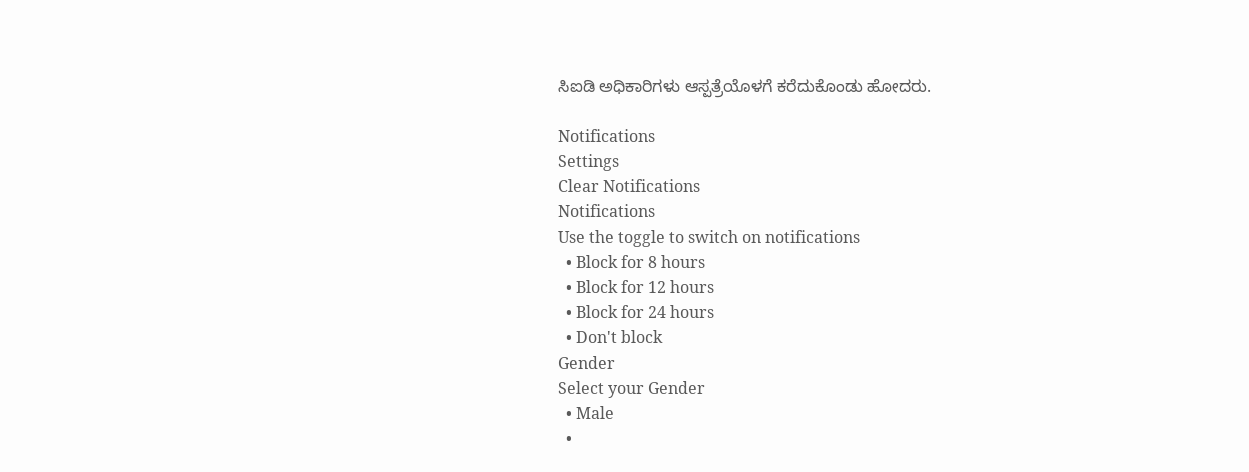ಸಿಐಡಿ ಅಧಿಕಾರಿಗಳು ಆಸ್ಪತ್ರೆಯೊಳಗೆ ಕರೆದುಕೊಂಡು ಹೋದರು.

Notifications
Settings
Clear Notifications
Notifications
Use the toggle to switch on notifications
  • Block for 8 hours
  • Block for 12 hours
  • Block for 24 hours
  • Don't block
Gender
Select your Gender
  • Male
  •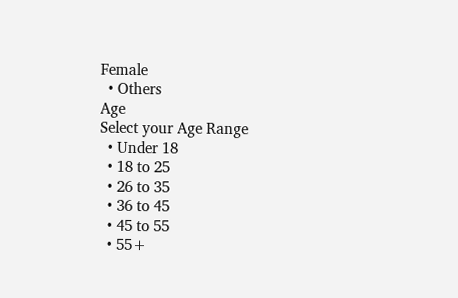Female
  • Others
Age
Select your Age Range
  • Under 18
  • 18 to 25
  • 26 to 35
  • 36 to 45
  • 45 to 55
  • 55+